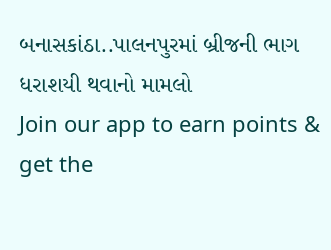બનાસકાંઠા..પાલનપુરમાં બ્રીજની ભાગ ધરાશયી થવાનો મામલો
Join our app to earn points & get the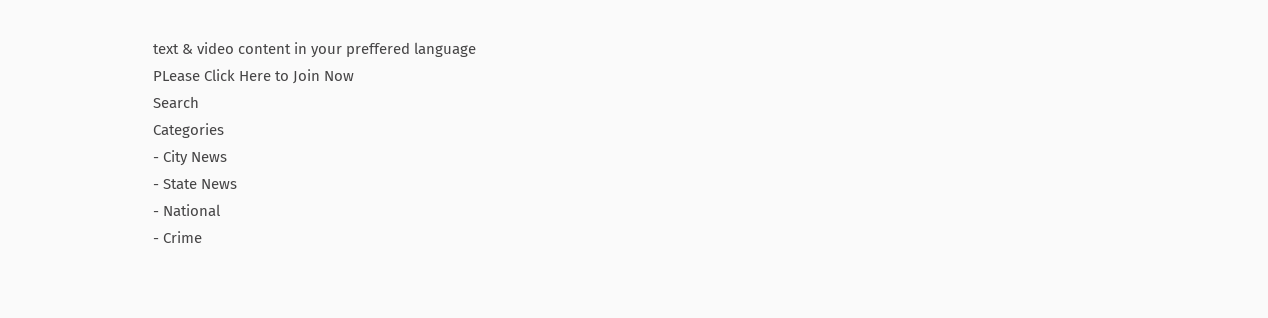text & video content in your preffered language
PLease Click Here to Join Now
Search
Categories
- City News
- State News
- National
- Crime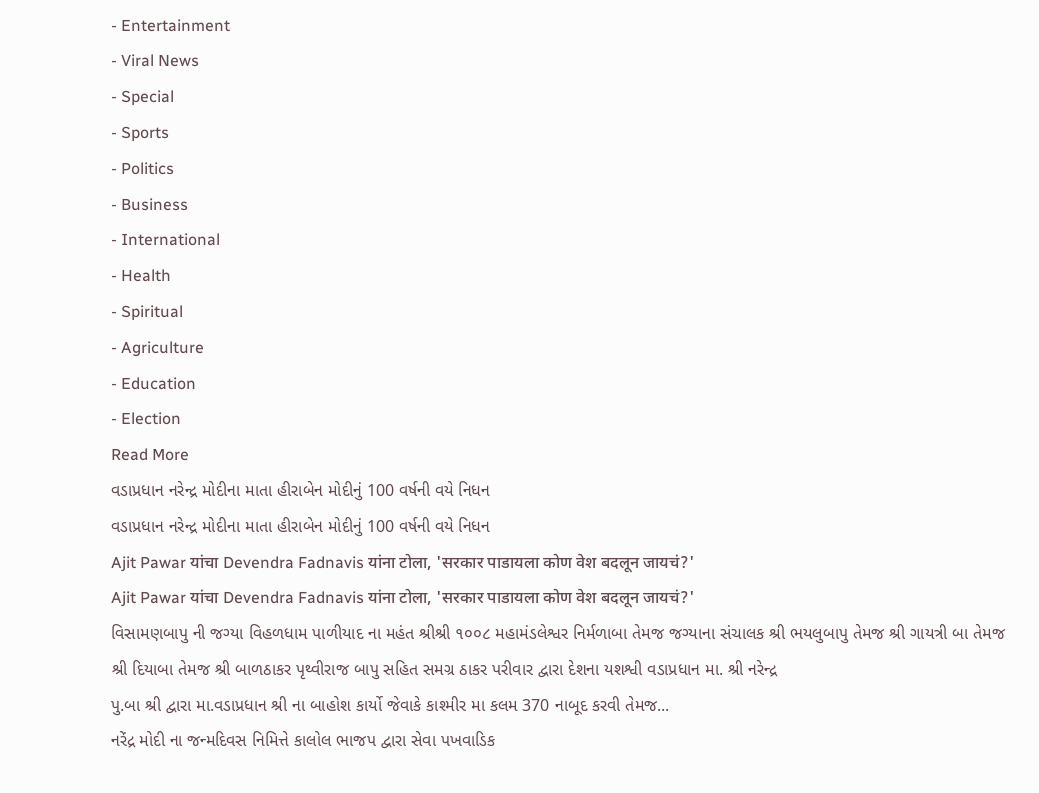- Entertainment
- Viral News
- Special
- Sports
- Politics
- Business
- International
- Health
- Spiritual
- Agriculture
- Education
- Election
Read More
વડાપ્રધાન નરેન્દ્ર મોદીના માતા હીરાબેન મોદીનું 100 વર્ષની વયે નિધન
વડાપ્રધાન નરેન્દ્ર મોદીના માતા હીરાબેન મોદીનું 100 વર્ષની વયે નિધન
Ajit Pawar यांचा Devendra Fadnavis यांना टोला, 'सरकार पाडायला कोण वेश बदलून जायचं?'
Ajit Pawar यांचा Devendra Fadnavis यांना टोला, 'सरकार पाडायला कोण वेश बदलून जायचं?'
વિસામણબાપુ ની જગ્યા વિહળધામ પાળીયાદ ના મહંત શ્રીશ્રી ૧૦૦૮ મહામંડલેશ્વર નિર્મળાબા તેમજ જગ્યાના સંચાલક શ્રી ભયલુબાપુ તેમજ શ્રી ગાયત્રી બા તેમજ શ્રી દિયાબા તેમજ શ્રી બાળઠાકર પૃથ્વીરાજ બાપુ સહિત સમગ્ર ઠાકર પરીવાર દ્વારા દેશના યશશ્વી વડાપ્રધાન મા. શ્રી નરેન્દ્ર
પુ.બા શ્રી દ્વારા મા.વડાપ્રધાન શ્રી ના બાહોશ કાર્યો જેવાકે કાશ્મીર મા કલમ 370 નાબૂદ કરવી તેમજ...
નરેંદ્ર મોદી ના જન્મદિવસ નિમિત્તે કાલોલ ભાજપ દ્વારા સેવા પખવાડિક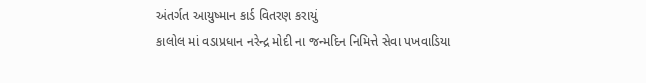અંતર્ગત આયુષ્માન કાર્ડ વિતરણ કરાયું
કાલોલ માં વડાપ્રધાન નરેન્દ્ર મોદી ના જન્મદિન નિમિત્તે સેવા પખવાડિયા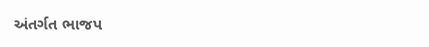અંતર્ગત ભાજપ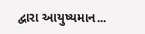દ્વારા આયુષ્યમાન...